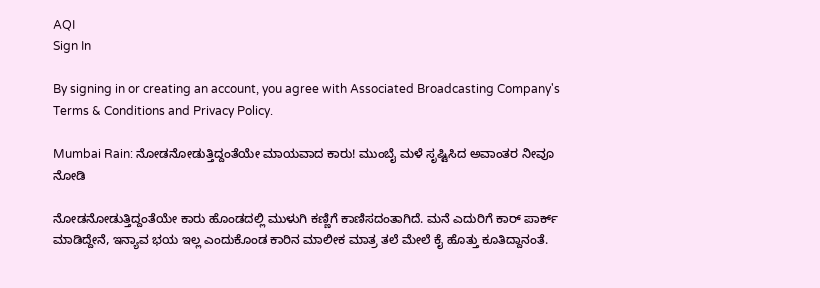AQI
Sign In

By signing in or creating an account, you agree with Associated Broadcasting Company's Terms & Conditions and Privacy Policy.

Mumbai Rain: ನೋಡನೋಡುತ್ತಿದ್ದಂತೆಯೇ ಮಾಯವಾದ ಕಾರು! ಮುಂಬೈ ಮಳೆ ಸೃಷ್ಟಿಸಿದ ಅವಾಂತರ ನೀವೂ ನೋಡಿ

ನೋಡನೋಡುತ್ತಿದ್ದಂತೆಯೇ ಕಾರು ಹೊಂಡದಲ್ಲಿ ಮುಳುಗಿ ಕಣ್ಣಿಗೆ ಕಾಣಿಸದಂತಾಗಿದೆ. ಮನೆ ಎದುರಿಗೆ ಕಾರ್ ಪಾರ್ಕ್ ಮಾಡಿದ್ದೇನೆ, ಇನ್ಯಾವ ಭಯ ಇಲ್ಲ ಎಂದುಕೊಂಡ ಕಾರಿನ ಮಾಲೀಕ ಮಾತ್ರ ತಲೆ ಮೇಲೆ ಕೈ ಹೊತ್ತು ಕೂತಿದ್ದಾನಂತೆ.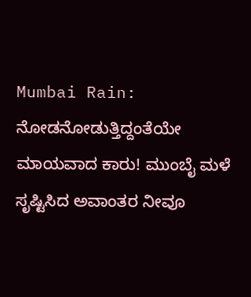Mumbai Rain: ನೋಡನೋಡುತ್ತಿದ್ದಂತೆಯೇ ಮಾಯವಾದ ಕಾರು! ಮುಂಬೈ ಮಳೆ ಸೃಷ್ಟಿಸಿದ ಅವಾಂತರ ನೀವೂ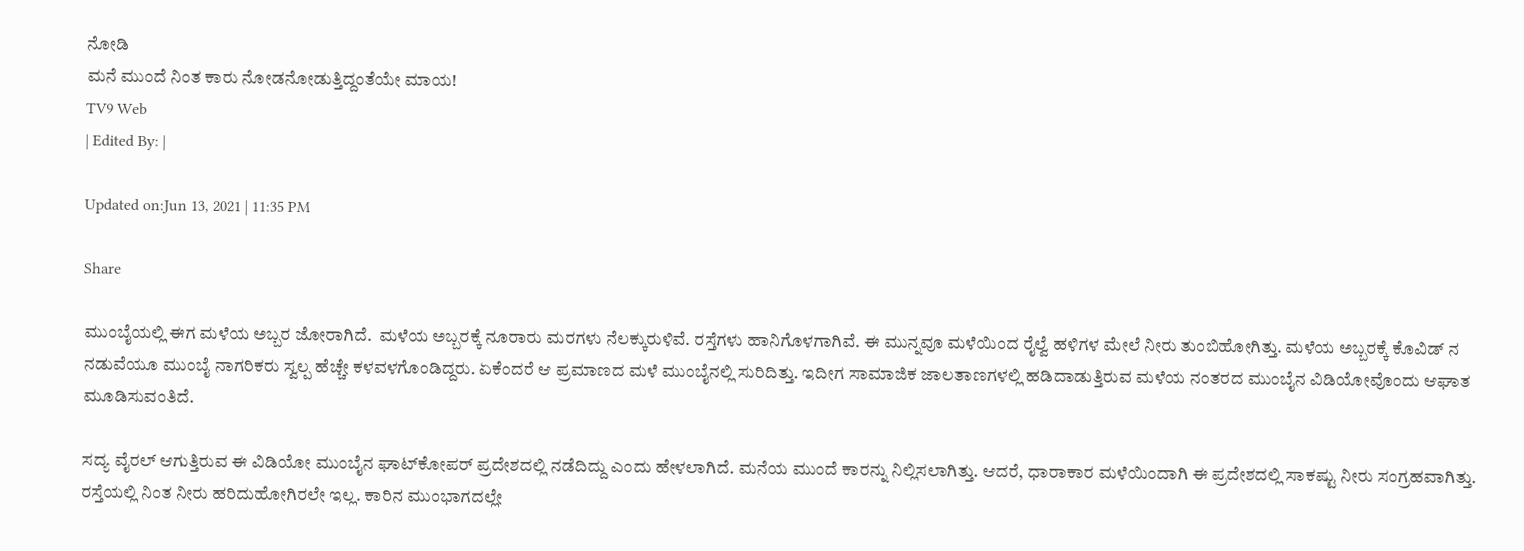ನೋಡಿ
ಮನೆ ಮುಂದೆ ನಿಂತ ಕಾರು ನೋಡನೋಡುತ್ತಿದ್ದಂತೆಯೇ ಮಾಯ!
TV9 Web
| Edited By: |

Updated on:Jun 13, 2021 | 11:35 PM

Share

ಮುಂಬೈಯಲ್ಲಿ ಈಗ ಮಳೆಯ ಅಬ್ಬರ ಜೋರಾಗಿದೆ.  ಮಳೆಯ ಅಬ್ಬರಕ್ಕೆ ನೂರಾರು ಮರಗಳು ನೆಲಕ್ಕುರುಳಿವೆ. ರಸ್ತೆಗಳು ಹಾನಿಗೊಳಗಾಗಿವೆ. ಈ ಮುನ್ನವೂ ಮಳೆಯಿಂದ ರೈಲ್ವೆ ಹಳಿಗಳ ಮೇಲೆ ನೀರು ತುಂಬಿಹೋಗಿತ್ತು. ಮಳೆಯ ಅಬ್ಬರಕ್ಕೆ ಕೊವಿಡ್ ನ ನಡುವೆಯೂ ಮುಂಬೈ ನಾಗರಿಕರು ಸ್ವಲ್ಪ ಹೆಚ್ಚೇ ಕಳವಳಗೊಂಡಿದ್ದರು. ಏಕೆಂದರೆ ಆ ಪ್ರಮಾಣದ ಮಳೆ ಮುಂಬೈನಲ್ಲಿ ಸುರಿದಿತ್ತು. ಇದೀಗ ಸಾಮಾಜಿಕ ಜಾಲತಾಣಗಳಲ್ಲಿ ಹಡಿದಾಡುತ್ತಿರುವ ಮಳೆಯ ನಂತರದ ಮುಂಬೈನ ವಿಡಿಯೋವೊಂದು ಆಘಾತ ಮೂಡಿಸುವಂತಿದೆ.

ಸದ್ಯ ವೈರಲ್ ಆಗುತ್ತಿರುವ ಈ ವಿಡಿಯೋ ಮುಂಬೈನ ಘಾಟ್‌ಕೋಪರ್ ಪ್ರದೇಶದಲ್ಲಿ ನಡೆದಿದ್ದು ಎಂದು ಹೇಳಲಾಗಿದೆ. ಮನೆಯ ಮುಂದೆ ಕಾರನ್ನು ನಿಲ್ಲಿಸಲಾಗಿತ್ತು. ಆದರೆ, ಧಾರಾಕಾರ ಮಳೆಯಿಂದಾಗಿ ಈ ಪ್ರದೇಶದಲ್ಲಿ ಸಾಕಷ್ಟು ನೀರು ಸಂಗ್ರಹವಾಗಿತ್ತು. ರಸ್ತೆಯಲ್ಲಿ ನಿಂತ ನೀರು ಹರಿದುಹೋಗಿರಲೇ ಇಲ್ಲ. ಕಾರಿನ ಮುಂಭಾಗದಲ್ಲೇ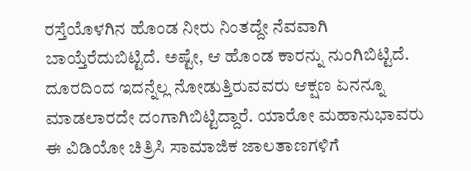ರಸ್ತೆಯೊಳಗಿನ ಹೊಂಡ ನೀರು ನಿಂತದ್ದೇ ನೆವವಾಗಿ ಬಾಯ್ತೆರೆದುಬಿಟ್ಟಿದೆ. ಅಷ್ಟೇ, ಆ ಹೊಂಡ ಕಾರನ್ನು ನುಂಗಿಬಿಟ್ಟಿದೆ. ದೂರದಿಂದ ಇದನ್ನೆಲ್ಲ ನೋಡುತ್ತಿರುವವರು ಆಕ್ಷಣ ಏನನ್ನೂ ಮಾಡಲಾರದೇ ದಂಗಾಗಿಬಿಟ್ಟಿದ್ದಾರೆ. ಯಾರೋ ಮಹಾನುಭಾವರು ಈ ವಿಡಿಯೋ ಚಿತ್ರಿಸಿ ಸಾಮಾಜಿಕ ಜಾಲತಾಣಗಳಿಗೆ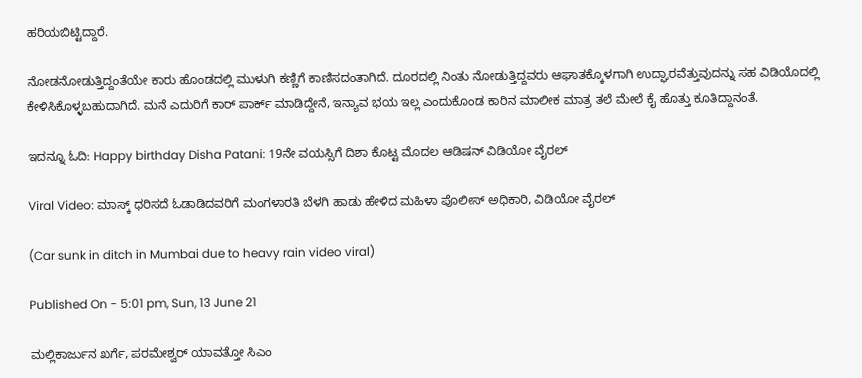ಹರಿಯಬಿಟ್ಟಿದ್ದಾರೆ.

ನೋಡನೋಡುತ್ತಿದ್ದಂತೆಯೇ ಕಾರು ಹೊಂಡದಲ್ಲಿ ಮುಳುಗಿ ಕಣ್ಣಿಗೆ ಕಾಣಿಸದಂತಾಗಿದೆ. ದೂರದಲ್ಲಿ ನಿಂತು ನೋಡುತ್ತಿದ್ದವರು ಆಘಾತಕ್ಕೊಳಗಾಗಿ ಉದ್ಘಾರವೆತ್ತುವುದನ್ನು ಸಹ ವಿಡಿಯೊದಲ್ಲಿ ಕೇಳಿಸಿಕೊಳ್ಳಬಹುದಾಗಿದೆ. ಮನೆ ಎದುರಿಗೆ ಕಾರ್ ಪಾರ್ಕ್ ಮಾಡಿದ್ದೇನೆ, ಇನ್ಯಾವ ಭಯ ಇಲ್ಲ ಎಂದುಕೊಂಡ ಕಾರಿನ ಮಾಲೀಕ ಮಾತ್ರ ತಲೆ ಮೇಲೆ ಕೈ ಹೊತ್ತು ಕೂತಿದ್ದಾನಂತೆ.

ಇದನ್ನೂ ಓದಿ: Happy birthday Disha Patani: 19ನೇ ವಯಸ್ಸಿಗೆ ದಿಶಾ ಕೊಟ್ಟ ಮೊದಲ ಆಡಿಷನ್ ವಿಡಿಯೋ ವೈರಲ್

Viral Video: ಮಾಸ್ಕ್ ಧರಿಸದೆ ಓಡಾಡಿದವರಿಗೆ ಮಂಗಳಾರತಿ ಬೆಳಗಿ ಹಾಡು ಹೇಳಿದ ಮಹಿಳಾ ಪೊಲೀಸ್ ಅಧಿಕಾರಿ, ವಿಡಿಯೋ ವೈರಲ್

(Car sunk in ditch in Mumbai due to heavy rain video viral)

Published On - 5:01 pm, Sun, 13 June 21

ಮಲ್ಲಿಕಾರ್ಜುನ ಖರ್ಗೆ, ಪರಮೇಶ್ವರ್ ಯಾವತ್ತೋ ಸಿಎಂ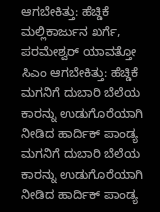ಆಗಬೇಕಿತ್ತು: ಹೆಚ್ಡಿಕೆ
ಮಲ್ಲಿಕಾರ್ಜುನ ಖರ್ಗೆ, ಪರಮೇಶ್ವರ್ ಯಾವತ್ತೋ ಸಿಎಂ ಆಗಬೇಕಿತ್ತು: ಹೆಚ್ಡಿಕೆ
ಮಗನಿಗೆ ದುಬಾರಿ ಬೆಲೆಯ ಕಾರನ್ನು ಉಡುಗೊರೆಯಾಗಿ ನೀಡಿದ ಹಾರ್ದಿಕ್ ಪಾಂಡ್ಯ
ಮಗನಿಗೆ ದುಬಾರಿ ಬೆಲೆಯ ಕಾರನ್ನು ಉಡುಗೊರೆಯಾಗಿ ನೀಡಿದ ಹಾರ್ದಿಕ್ ಪಾಂಡ್ಯ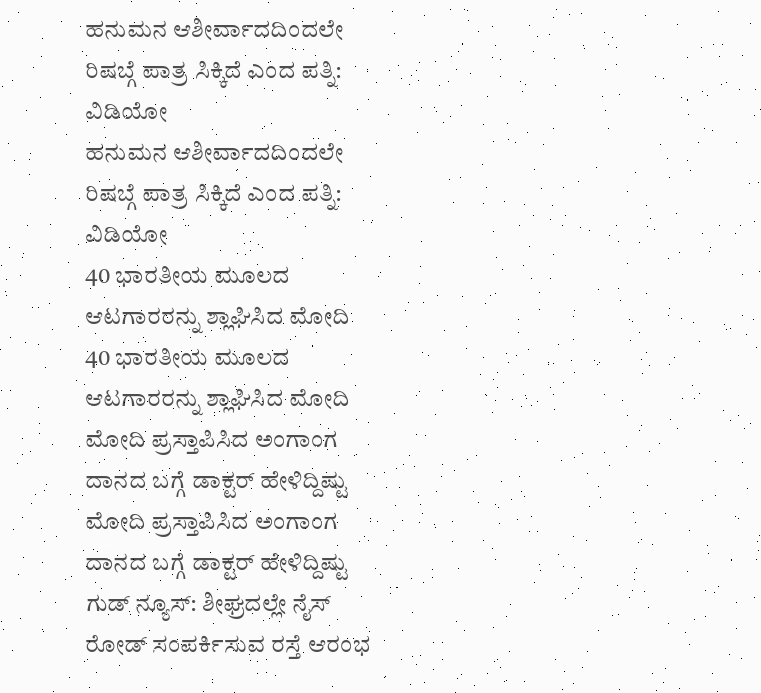ಹನುಮನ ಆಶೀರ್ವಾದದಿಂದಲೇ ರಿಷಬ್ಗೆ ಪಾತ್ರ ಸಿಕ್ಕಿದೆ ಎಂದ ಪತ್ನಿ: ವಿಡಿಯೋ
ಹನುಮನ ಆಶೀರ್ವಾದದಿಂದಲೇ ರಿಷಬ್ಗೆ ಪಾತ್ರ ಸಿಕ್ಕಿದೆ ಎಂದ ಪತ್ನಿ: ವಿಡಿಯೋ
40 ಭಾರತೀಯ ಮೂಲದ ಆಟಗಾರರನ್ನು ಶ್ಲಾಘಿಸಿದ ಮೋದಿ
40 ಭಾರತೀಯ ಮೂಲದ ಆಟಗಾರರನ್ನು ಶ್ಲಾಘಿಸಿದ ಮೋದಿ
ಮೋದಿ ಪ್ರಸ್ತಾಪಿಸಿದ ಅಂಗಾಂಗ ದಾನದ ಬಗ್ಗೆ ಡಾಕ್ಟರ್ ಹೇಳಿದ್ದಿಷ್ಟು
ಮೋದಿ ಪ್ರಸ್ತಾಪಿಸಿದ ಅಂಗಾಂಗ ದಾನದ ಬಗ್ಗೆ ಡಾಕ್ಟರ್ ಹೇಳಿದ್ದಿಷ್ಟು
ಗುಡ್ ನ್ಯೂಸ್: ಶೀಘ್ರದಲ್ಲೇ ನೈಸ್‌ ರೋಡ್‌ ಸಂಪರ್ಕಿಸುವ ರಸ್ತೆ ಆರಂಭ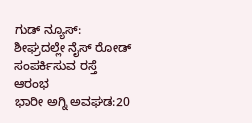ಗುಡ್ ನ್ಯೂಸ್: ಶೀಘ್ರದಲ್ಲೇ ನೈಸ್‌ ರೋಡ್‌ ಸಂಪರ್ಕಿಸುವ ರಸ್ತೆ ಆರಂಭ
ಭಾರೀ ಅಗ್ನಿ ಅವಘಡ:20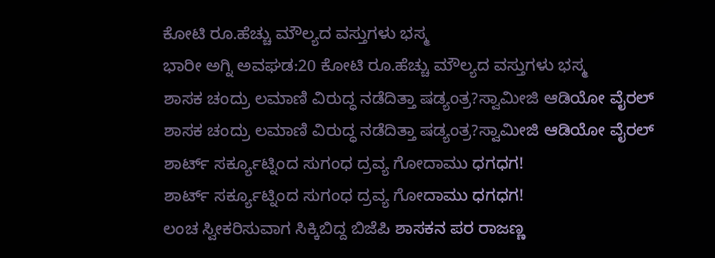ಕೋಟಿ ರೂ.ಹೆಚ್ಚು ಮೌಲ್ಯದ ವಸ್ತುಗಳು ಭಸ್ಮ
ಭಾರೀ ಅಗ್ನಿ ಅವಘಡ:20 ಕೋಟಿ ರೂ.ಹೆಚ್ಚು ಮೌಲ್ಯದ ವಸ್ತುಗಳು ಭಸ್ಮ
ಶಾಸಕ ಚಂದ್ರು ಲಮಾಣಿ ವಿರುದ್ಧ ನಡೆದಿತ್ತಾ ಷಡ್ಯಂತ್ರ?ಸ್ವಾಮೀಜಿ ಆಡಿಯೋ ವೈರಲ್
ಶಾಸಕ ಚಂದ್ರು ಲಮಾಣಿ ವಿರುದ್ಧ ನಡೆದಿತ್ತಾ ಷಡ್ಯಂತ್ರ?ಸ್ವಾಮೀಜಿ ಆಡಿಯೋ ವೈರಲ್
ಶಾರ್ಟ್ ಸರ್ಕ್ಯೂಟ್ನಿಂದ ಸುಗಂಧ ದ್ರವ್ಯ ಗೋದಾಮು ಧಗಧಗ!
ಶಾರ್ಟ್ ಸರ್ಕ್ಯೂಟ್ನಿಂದ ಸುಗಂಧ ದ್ರವ್ಯ ಗೋದಾಮು ಧಗಧಗ!
ಲಂಚ ಸ್ವೀಕರಿಸುವಾಗ ಸಿಕ್ಕಿಬಿದ್ದ ಬಿಜೆಪಿ ಶಾಸಕನ ಪರ ರಾಜಣ್ಣ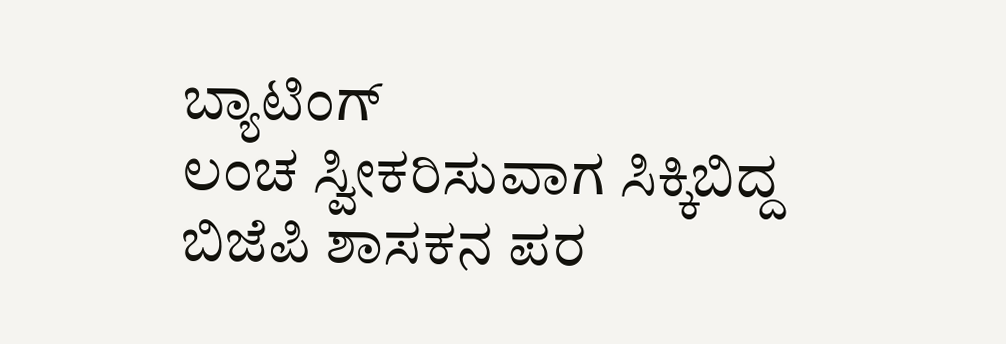ಬ್ಯಾಟಿಂಗ್
ಲಂಚ ಸ್ವೀಕರಿಸುವಾಗ ಸಿಕ್ಕಿಬಿದ್ದ ಬಿಜೆಪಿ ಶಾಸಕನ ಪರ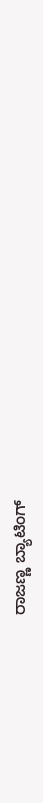ರಾಜಣ್ಣ ಬ್ಯಾಟಿಂಗ್